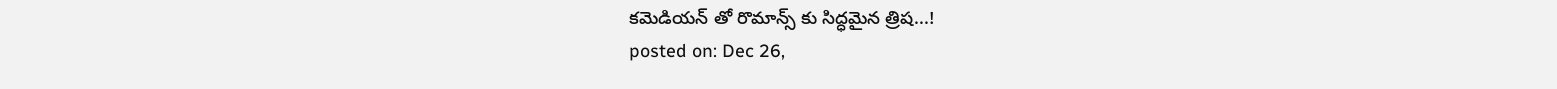కమెడియన్ తో రొమాన్స్ కు సిద్ధమైన త్రిష...!
posted on: Dec 26,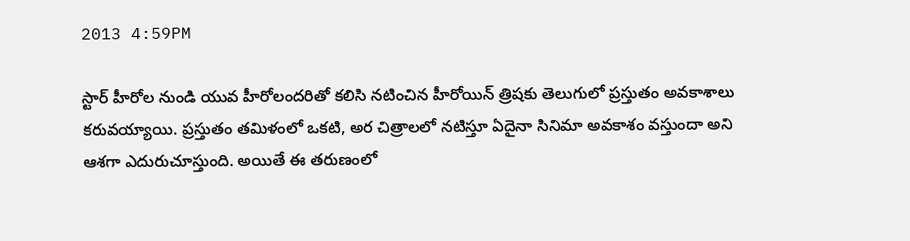2013 4:59PM

స్టార్ హీరోల నుండి యువ హీరోలందరితో కలిసి నటించిన హీరోయిన్ త్రిషకు తెలుగులో ప్రస్తుతం అవకాశాలు కరువయ్యాయి. ప్రస్తుతం తమిళంలో ఒకటి, అర చిత్రాలలో నటిస్తూ ఏదైనా సినిమా అవకాశం వస్తుందా అని ఆశగా ఎదురుచూస్తుంది. అయితే ఈ తరుణంలో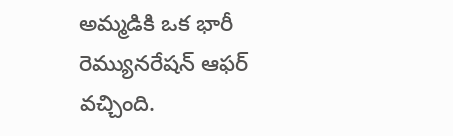అమ్మడికి ఒక భారీ రెమ్యునరేషన్ ఆఫర్ వచ్చింది.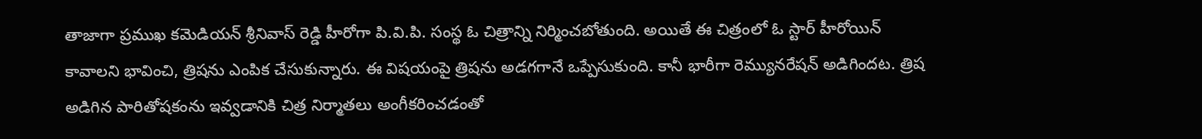తాజాగా ప్రముఖ కమెడియన్ శ్రీనివాస్ రెడ్డి హీరోగా పి.వి.పి. సంస్థ ఓ చిత్రాన్ని నిర్మించబోతుంది. అయితే ఈ చిత్రంలో ఓ స్టార్ హీరోయిన్ కావాలని భావించి, త్రిషను ఎంపిక చేసుకున్నారు. ఈ విషయంపై త్రిషను అడగగానే ఒప్పేసుకుంది. కానీ భారీగా రెమ్యునరేషన్ అడిగిందట. త్రిష అడిగిన పారితోషకంను ఇవ్వడానికి చిత్ర నిర్మాతలు అంగీకరించడంతో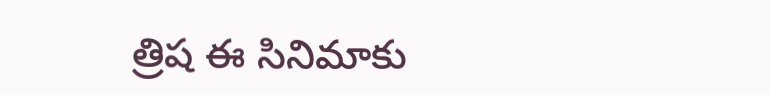త్రిష ఈ సినిమాకు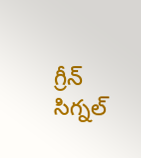గ్రీన్ సిగ్నల్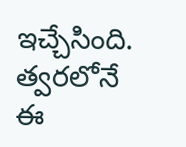ఇచ్చేసింది. త్వరలోనే ఈ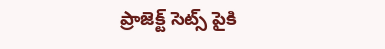ప్రాజెక్ట్ సెట్స్ పైకి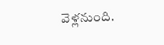వెళ్లనుంది.